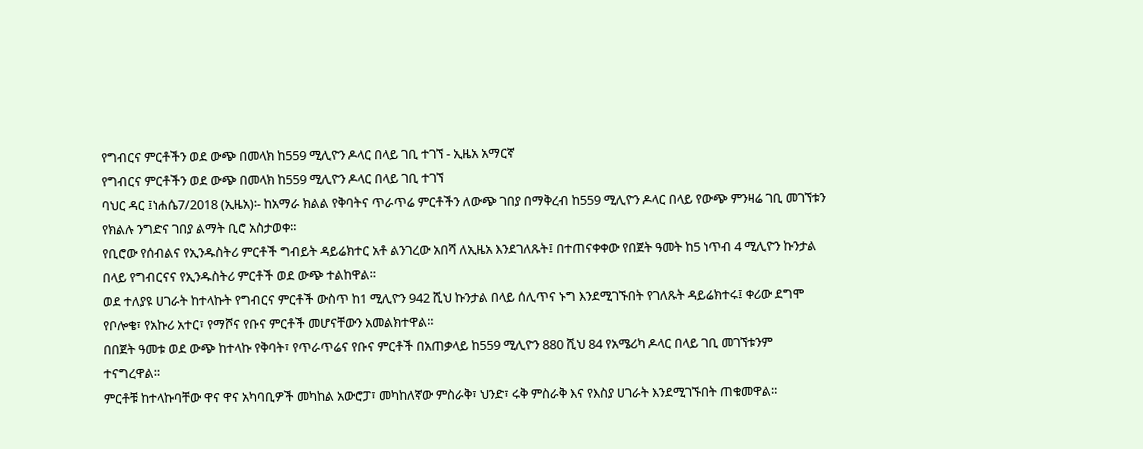የግብርና ምርቶችን ወደ ውጭ በመላክ ከ559 ሚሊዮን ዶላር በላይ ገቢ ተገኘ - ኢዜአ አማርኛ
የግብርና ምርቶችን ወደ ውጭ በመላክ ከ559 ሚሊዮን ዶላር በላይ ገቢ ተገኘ
ባህር ዳር ፤ነሐሴ7/2018 (ኢዜአ)፡- ከአማራ ክልል የቅባትና ጥራጥሬ ምርቶችን ለውጭ ገበያ በማቅረብ ከ559 ሚሊዮን ዶላር በላይ የውጭ ምንዛሬ ገቢ መገኘቱን የክልሉ ንግድና ገበያ ልማት ቢሮ አስታወቀ።
የቢሮው የሰብልና የኢንዱስትሪ ምርቶች ግብይት ዳይሬክተር አቶ ልንገረው አበሻ ለኢዜአ እንደገለጹት፤ በተጠናቀቀው የበጀት ዓመት ከ5 ነጥብ 4 ሚሊዮን ኩንታል በላይ የግብርናና የኢንዱስትሪ ምርቶች ወደ ውጭ ተልከዋል።
ወደ ተለያዩ ሀገራት ከተላኩት የግብርና ምርቶች ውስጥ ከ1 ሚሊዮን 942 ሺህ ኩንታል በላይ ሰሊጥና ኑግ እንደሚገኙበት የገለጹት ዳይሬክተሩ፤ ቀሪው ደግሞ የቦሎቄ፣ የአኩሪ አተር፣ የማሾና የቡና ምርቶች መሆናቸውን አመልክተዋል።
በበጀት ዓመቱ ወደ ውጭ ከተላኩ የቅባት፣ የጥራጥሬና የቡና ምርቶች በአጠቃላይ ከ559 ሚሊዮን 880 ሺህ 84 የአሜሪካ ዶላር በላይ ገቢ መገኘቱንም ተናግረዋል።
ምርቶቹ ከተላኩባቸው ዋና ዋና አካባቢዎች መካከል አውሮፓ፣ መካከለኛው ምስራቅ፣ ህንድ፣ ሩቅ ምስራቅ እና የእስያ ሀገራት እንደሚገኙበት ጠቁመዋል።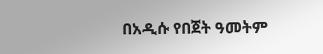በአዲሱ የበጀት ዓመትም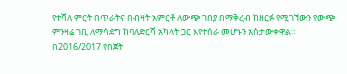የተሻለ ምርት በጥራትና በብዛት አምርቶ ለውጭ ገበያ በማቅረብ ከዘርፉ የሚገኘውን የውጭ ምንዛሬ ገቢ ለማሳደግ ከባለድርሻ አካላት ጋር እየተሰራ መሆኑን አስታውቀዋል።
በ2016/2017 የበጀት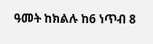ዓመት ከክልሉ ከ6 ነጥብ 8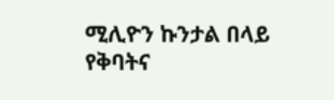ሚሊዮን ኩንታል በላይ የቅባትና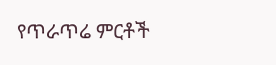የጥራጥሬ ምርቶች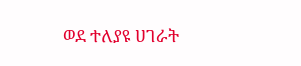ወደ ተለያዩ ሀገራት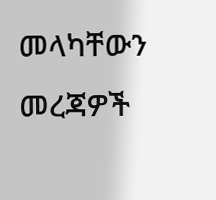መላካቸውን መረጃዎች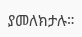ያመለክታሉ።